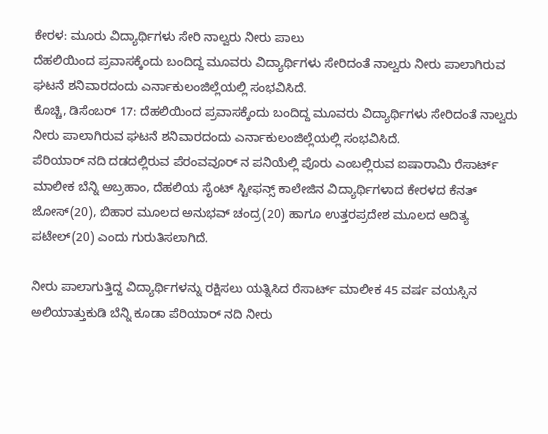ಕೇರಳ: ಮೂರು ವಿದ್ಯಾರ್ಥಿಗಳು ಸೇರಿ ನಾಲ್ವರು ನೀರು ಪಾಲು
ದೆಹಲಿಯಿಂದ ಪ್ರವಾಸಕ್ಕೆಂದು ಬಂದಿದ್ದ ಮೂವರು ವಿದ್ಯಾರ್ಥಿಗಳು ಸೇರಿದಂತೆ ನಾಲ್ವರು ನೀರು ಪಾಲಾಗಿರುವ ಘಟನೆ ಶನಿವಾರದಂದು ಎರ್ನಾಕುಲಂಜಿಲ್ಲೆಯಲ್ಲಿ ಸಂಭವಿಸಿದೆ.
ಕೊಚ್ಚಿ, ಡಿಸೆಂಬರ್ 17: ದೆಹಲಿಯಿಂದ ಪ್ರವಾಸಕ್ಕೆಂದು ಬಂದಿದ್ದ ಮೂವರು ವಿದ್ಯಾರ್ಥಿಗಳು ಸೇರಿದಂತೆ ನಾಲ್ವರು ನೀರು ಪಾಲಾಗಿರುವ ಘಟನೆ ಶನಿವಾರದಂದು ಎರ್ನಾಕುಲಂಜಿಲ್ಲೆಯಲ್ಲಿ ಸಂಭವಿಸಿದೆ.
ಪೆರಿಯಾರ್ ನದಿ ದಡದಲ್ಲಿರುವ ಪೆರಂವವೂರ್ ನ ಪನಿಯೆಲ್ಲಿ ಪೊರು ಎಂಬಲ್ಲಿರುವ ಐಷಾರಾಮಿ ರೆಸಾರ್ಟ್ ಮಾಲೀಕ ಬೆನ್ನಿ ಅಬ್ರಹಾಂ, ದೆಹಲಿಯ ಸೈಂಟ್ ಸ್ಟೀಫನ್ಸ್ ಕಾಲೇಜಿನ ವಿದ್ಯಾರ್ಥಿಗಳಾದ ಕೇರಳದ ಕೆನತ್ ಜೋಸ್(20), ಬಿಹಾರ ಮೂಲದ ಅನುಭವ್ ಚಂದ್ರ(20) ಹಾಗೂ ಉತ್ತರಪ್ರದೇಶ ಮೂಲದ ಆದಿತ್ಯ ಪಟೇಲ್(20) ಎಂದು ಗುರುತಿಸಲಾಗಿದೆ.

ನೀರು ಪಾಲಾಗುತ್ತಿದ್ದ ವಿದ್ಯಾರ್ಥಿಗಳನ್ನು ರಕ್ಷಿಸಲು ಯತ್ನಿಸಿದ ರೆಸಾರ್ಟ್ ಮಾಲೀಕ 45 ವರ್ಷ ವಯಸ್ಸಿನ ಅಲಿಯಾತ್ತುಕುಡಿ ಬೆನ್ನಿ ಕೂಡಾ ಪೆರಿಯಾರ್ ನದಿ ನೀರು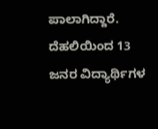ಪಾಲಾಗಿದ್ದಾರೆ.
ದೆಹಲಿಯಿಂದ 13 ಜನರ ವಿದ್ಯಾರ್ಥಿಗಳ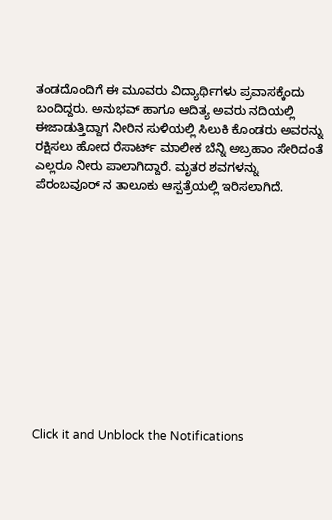ತಂಡದೊಂದಿಗೆ ಈ ಮೂವರು ವಿದ್ಯಾರ್ಥಿಗಳು ಪ್ರವಾಸಕ್ಕೆಂದು ಬಂದಿದ್ದರು. ಅನುಭವ್ ಹಾಗೂ ಆದಿತ್ಯ ಅವರು ನದಿಯಲ್ಲಿ ಈಜಾಡುತ್ತಿದ್ದಾಗ ನೀರಿನ ಸುಳಿಯಲ್ಲಿ ಸಿಲುಕಿ ಕೊಂಡರು ಅವರನ್ನು ರಕ್ಷಿಸಲು ಹೋದ ರೆಸಾರ್ಟ್ ಮಾಲೀಕ ಬೆನ್ನಿ ಅಬ್ರಹಾಂ ಸೇರಿದಂತೆ ಎಲ್ಲರೂ ನೀರು ಪಾಲಾಗಿದ್ದಾರೆ. ಮೃತರ ಶವಗಳನ್ನು ಪೆರಂಬವೂರ್ ನ ತಾಲೂಕು ಆಸ್ಪತ್ರೆಯಲ್ಲಿ ಇರಿಸಲಾಗಿದೆ.












Click it and Unblock the Notifications